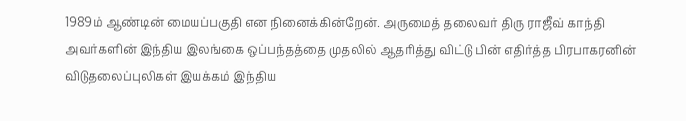1989ம் ஆண்டின் மையப்பகுதி என நினைக்கின்றேன். அருமைத் தலைவர் திரு ராஜீவ் காந்தி அவர்களின் இந்திய இலங்கை ஒப்பந்தத்தை முதலில் ஆதரித்து விட்டு பின் எதிர்த்த பிரபாகரனின் விடுதலைப்புலிகள் இயக்கம் இந்திய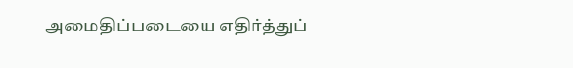அமைதிப்படையை எதிர்த்துப்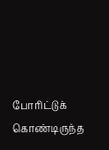போரிட்டுக் கொண்டிருந்த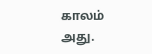காலம் அது.